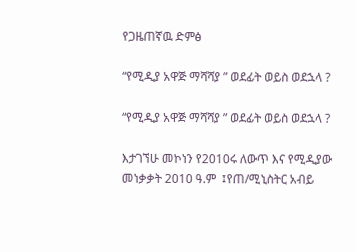የጋዜጠኛዉ ድምፅ

“የሚዲያ አዋጅ ማሻሻያ ” ወደፊት ወይስ ወደኋላ ?

“የሚዲያ አዋጅ ማሻሻያ ” ወደፊት ወይስ ወደኋላ ?

እታገኘሁ መኮነን የ2010ሩ ለውጥ እና የሚዲያው መነቃቃት 2010 ዓ.ም  ፤የጠ/ሚኒስትር አብይ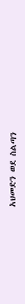አህመድን ወደ ስልጣን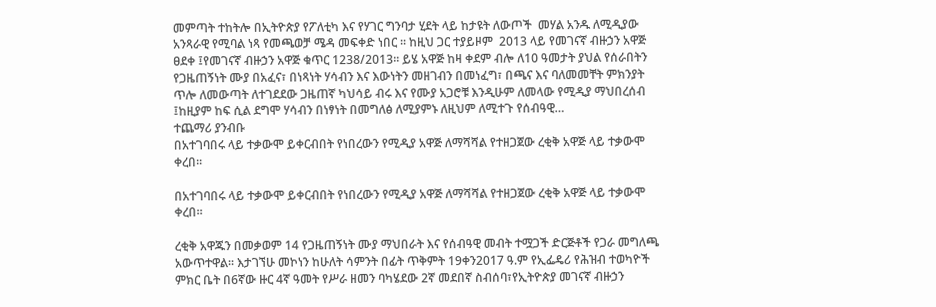መምጣት ተከትሎ በኢትዮጵያ የፖለቲካ እና የሃገር ግንባታ ሂደት ላይ ከታዩት ለውጦች  መሃል አንዱ ለሚዲያው አንጻራዊ የሚባል ነጻ የመጫወቻ ሜዳ መፍቀድ ነበር ፡፡ ከዚህ ጋር ተያይዞም  2013 ላይ የመገናኛ ብዙኃን አዋጅ ፀደቀ ፤የመገናኛ ብዙኃን አዋጅ ቁጥር 1238/2013፡፡ ይሄ አዋጅ ከዛ ቀደም ብሎ ለ10 ዓመታት ያህል የሰራበትን የጋዜጠኝነት ሙያ በአፈና፣ በነጻነት ሃሳብን እና እውነትን መዘገብን በመነፈግ፣ በጫና እና ባለመመቸት ምክንያት ጥሎ ለመውጣት ለተገደደው ጋዜጠኛ ካህሳይ ብሩ እና የሙያ አጋሮቹ እንዲሁም ለመላው የሚዲያ ማህበረሰብ ፤ከዚያም ከፍ ሲል ደግሞ ሃሳብን በነፃነት በመግለፅ ለሚያምኑ ለዚህም ለሚተጉ የሰብዓዊ…
ተጨማሪ ያንብቡ
በአተገባበሩ ላይ ተቃውሞ ይቀርብበት የነበረውን የሚዲያ አዋጅ ለማሻሻል የተዘጋጀው ረቂቅ አዋጅ ላይ ተቃውሞ ቀረበ፡፡

በአተገባበሩ ላይ ተቃውሞ ይቀርብበት የነበረውን የሚዲያ አዋጅ ለማሻሻል የተዘጋጀው ረቂቅ አዋጅ ላይ ተቃውሞ ቀረበ፡፡

ረቂቅ አዋጁን በመቃወም 14 የጋዜጠኝነት ሙያ ማህበራት እና የሰብዓዊ መብት ተሟጋች ድርጅቶች የጋራ መግለጫ አውጥተዋል፡፡ እታገኘሁ መኮነን ከሁለት ሳምንት በፊት ጥቅምት 19ቀን2017 ዓ.ም የኢፌዴሪ የሕዝብ ተወካዮች ምክር ቤት በ6ኛው ዙር 4ኛ ዓመት የሥራ ዘመን ባካሄደው 2ኛ መደበኛ ስብሰባ፣የኢትዮጵያ መገናኛ ብዙኃን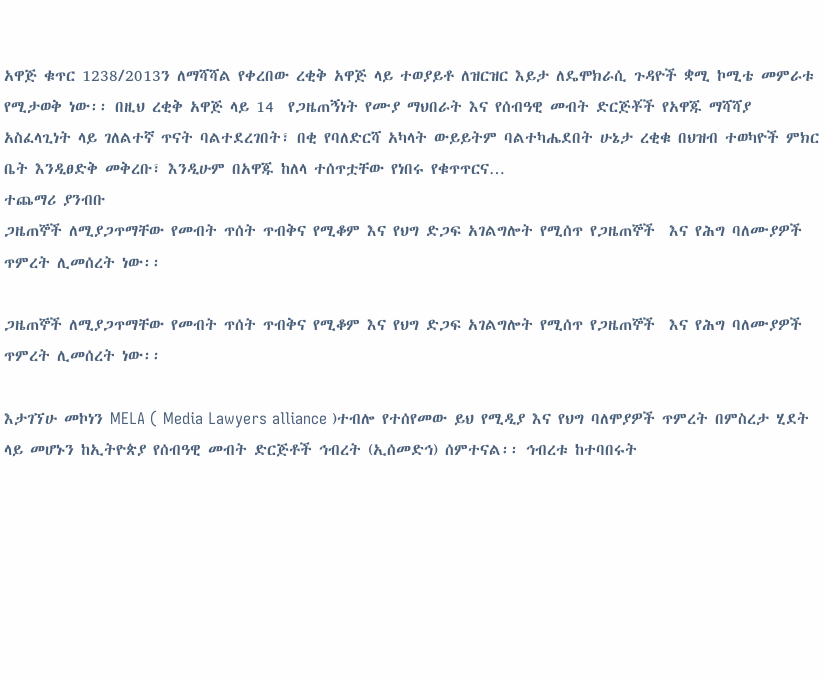አዋጅ ቁጥር 1238/2013ን ለማሻሻል የቀረበው ረቂቅ አዋጅ ላይ ተወያይቶ ለዝርዝር እይታ ለዴሞክራሲ ጉዳዮች ቋሚ ኮሚቴ መምራቱ የሚታወቅ ነው፡፡ በዚህ ረቂቅ አዋጅ ላይ 14  የጋዜጠኝነት የሙያ ማህበራት እና የሰብዓዊ መብት ድርጅቾች የአዋጁ ማሻሻያ አስፈላጊነት ላይ ገለልተኛ ጥናት ባልተደረገበት፣ በቂ የባለድርሻ አካላት ውይይትም ባልተካሔደበት ሁኔታ ረቂቁ በህዝብ ተወካዮች ምክር ቤት እንዲፀድቅ መቅረቡ፣ እንዲሁም በአዋጁ ከለላ ተሰጥቷቸው የነበሩ የቁጥጥርና…
ተጨማሪ ያንብቡ
ጋዜጠኞች ለሚያጋጥማቸው የመብት ጥሰት ጥብቅና የሚቆም እና የህግ ድጋፍ አገልግሎት የሚሰጥ የጋዜጠኞች  እና የሕግ ባለሙያዎች ጥምረት ሊመሰረት ነው፡፡

ጋዜጠኞች ለሚያጋጥማቸው የመብት ጥሰት ጥብቅና የሚቆም እና የህግ ድጋፍ አገልግሎት የሚሰጥ የጋዜጠኞች  እና የሕግ ባለሙያዎች ጥምረት ሊመሰረት ነው፡፡

እታገኘሁ መኮነን MELA ( Media Lawyers alliance )ተብሎ የተሰየመው ይህ የሚዲያ እና የህግ ባለሞያዎች ጥምረት በምስረታ ሂደት ላይ መሆኑን ከኢትዮጵያ የሰብዓዊ መብት ድርጅቶች ኅብረት (ኢሰመድኅ) ሰምተናል፡፡ ኅብረቱ ከተባበሩት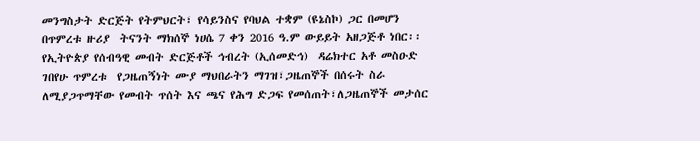መንግስታት ድርጅት የትምህርት፣ የሳይንስና የባህል ተቋም (ዩኔስኮ) ጋር በመሆን  በጥምረቱ ዙሪያ  ትናንት ማክሰኞ ነሀሴ 7 ቀን 2016 ዓ.ም ውይይት አዘጋጅቶ ነበር፡፡ የኢትዮጵያ የሰብዓዊ መብት ድርጅቶች ኅብረት (ኢሰመድኅ)  ዳሬክተር አቶ መስዑድ ገበየሁ ጥምረቱ  የጋዜጠኝነት ሙያ ማህበራትን ማገዝ፣ጋዜጠኞች በሰሩት ስራ ለሚያጋጥማቸው የመብት ጥሰት እና ጫና የሕግ ድጋፍ የመሰጠት፣ለጋዜጠኞች መታሰር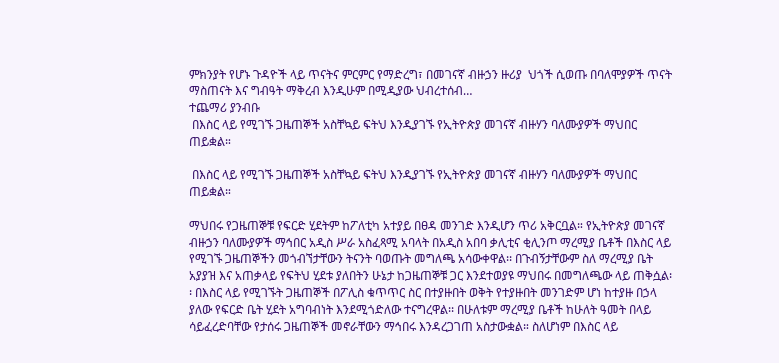ምክንያት የሆኑ ጉዳዮች ላይ ጥናትና ምርምር የማድረግ፣ በመገናኛ ብዙኃን ዙሪያ  ህጎች ሲወጡ በባለሞያዎች ጥናት ማስጠናት እና ግብዓት ማቅረብ እንዲሁም በሚዲያው ህብረተሰብ…
ተጨማሪ ያንብቡ
 በእስር ላይ የሚገኙ ጋዜጠኞች አስቸኳይ ፍትህ እንዲያገኙ የኢትዮጵያ መገናኛ ብዙሃን ባለሙያዎች ማህበር ጠይቋል።

 በእስር ላይ የሚገኙ ጋዜጠኞች አስቸኳይ ፍትህ እንዲያገኙ የኢትዮጵያ መገናኛ ብዙሃን ባለሙያዎች ማህበር ጠይቋል።

ማህበሩ የጋዜጠኞቹ የፍርድ ሂደትም ከፖለቲካ አተያይ በፀዳ መንገድ እንዲሆን ጥሪ አቅርቧል። የኢትዮጵያ መገናኛ ብዙኃን ባለሙያዎች ማኅበር አዲስ ሥራ አስፈጻሚ አባላት በአዲስ አበባ ቃሊቲና ቂሊንጦ ማረሚያ ቤቶች በእስር ላይ የሚገኙ ጋዜጠኞችን መጎብኘታቸውን ትናንት ባወጡት መግለጫ አሳውቀዋል፡፡ በጉብኝታቸውም ስለ ማረሚያ ቤት አያያዝ እና አጠቃላይ የፍትህ ሂደቱ ያለበትን ሁኔታ ከጋዜጠኞቹ ጋር እንደተወያዩ ማህበሩ በመግለጫው ላይ ጠቅሷል፡፡ በእስር ላይ የሚገኙት ጋዜጠኞች በፖሊስ ቁጥጥር ስር በተያዙበት ወቅት የተያዙበት መንገድም ሆነ ከተያዙ በኃላ ያለው የፍርድ ቤት ሂደት አግባብነት እንደሚጎድለው ተናግረዋል፡፡ በሁለቱም ማረሚያ ቤቶች ከሁለት ዓመት በላይ ሳይፈረድባቸው የታሰሩ ጋዜጠኞች መኖራቸውን ማኅበሩ እንዳረጋገጠ አስታውቋል። ስለሆነም በእስር ላይ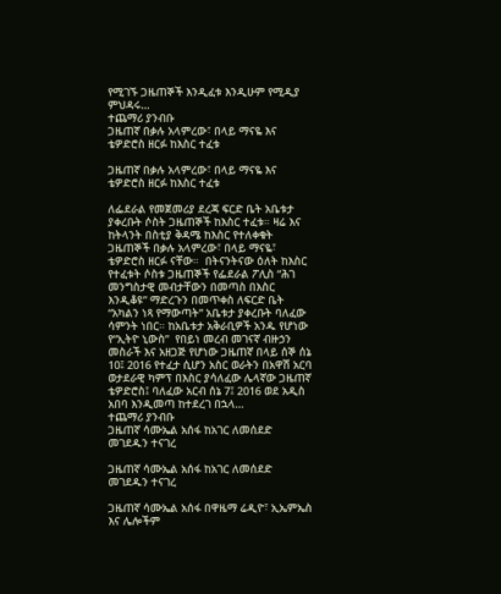የሚገኙ ጋዜጠኞች እንዲፈቱ እንዲሁም የሚዲያ ምህዳሩ…
ተጨማሪ ያንብቡ
ጋዜጠኛ በቃሉ አላምረው፣ በላይ ማናዬ እና ቴዎድሮስ ዘርፉ ከእስር ተፈቱ

ጋዜጠኛ በቃሉ አላምረው፣ በላይ ማናዬ እና ቴዎድሮስ ዘርፉ ከእስር ተፈቱ

ለፌደራል የመጀመሪያ ደረጃ ፍርድ ቤት አቤቱታ ያቀረቡት ሶስት ጋዜጠኞች ከእስር ተፈቱ። ዛሬ እና ከትላንት በስቲያ ቅዳሜ ከእስር የተለቀቁት ጋዜጠኞች በቃሉ አላምረው፣ በላይ ማናዬ፣ ቴዎድሮስ ዘርፉ ናቸው።  በትናንትናው ዕለት ከእስር የተፈቱት ሶስቱ ጋዜጠኞች የፌደራል ፖሊስ “ሕገ መንግስታዊ መብታቸውን በመጣስ በእስር እንዲቆዩ” ማድረጉን በመጥቀስ ለፍርድ ቤት “አካልን ነጻ የማውጣት” አቤቱታ ያቀረቡት ባለፈው ሳምንት ነበር። ከአቤቱታ አቅራቢዎች አንዱ የሆነው የ“ኢትዮ ኒውስ”  የበይነ መረብ መገናኛ ብዙኃን መስራች እና አዘጋጅ የሆነው ጋዜጠኛ በላይ ሰኞ ሰኔ 10፤ 2016 የተፈታ ሲሆን አስር ወራትን በአዋሽ አርባ ወታደራዊ ካምፕ በእስር ያሳለፈው ሌላኛው ጋዜጠኛ ቴዎድሮስ፤ ባለፈው አርብ ሰኔ 7፤ 2016 ወደ አዲስ አበባ እንዲመጣ ከተደረገ በኋላ…
ተጨማሪ ያንብቡ
ጋዜጠኛ ሳሙኤል አሰፋ ከአገር ለመሰደድ መገደዱን ተናገረ

ጋዜጠኛ ሳሙኤል አሰፋ ከአገር ለመሰደድ መገደዱን ተናገረ

ጋዜጠኛ ሳሙኤል አሰፋ በዋዜማ ሬዲዮ፣ ኢኤምኤስ እና ሌሎችም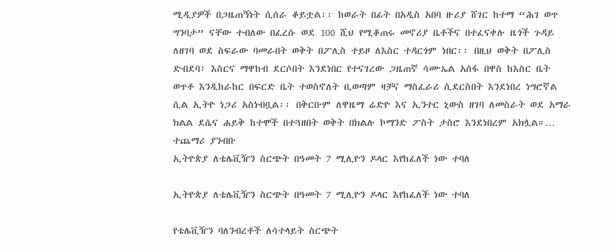ሚዲያዎች በጋዜጠኝነት ሲሰራ ቆይቷል፡፡ ከወራት በፊት በአዲስ አበባ ዙሪያ ሸገር ከተማ “ሕገ ወጥ ግንባታ” ናቸው ተብለው በፈረሱ ወደ 100 ሺህ የሚቆጠሩ መኖሪያ ቤቶችና በተፈናቀሉ ዜጎች ጉዳይ ለዘገባ ወደ ስፍራው ባመራበት ወቅት በፖሊስ ተይዞ ለእስር ተዳርጎም ነበር፡፡ በዚህ ወቅት በፖሊስ ድብደባ፣ እስርና ማዋከብ ደርሶበት እንደነበር የተናገረው ጋዜጠኛ ሳሙኤል አሰፋ በዋስ ከእስር ቤት ወጥቶ እንዲከራከር በፍርድ ቤት ተወስኖለት ቢወጣም ዛቻና ማስፈራሪ ሲደርስበት እንደነበረ ነግሮኛል ሲል ኢትዮ ነጋሪ አስነብቧል፡፡ በቅርቡም ለዋዜማ ሬድዮ እና ኢንተር ኒውስ ዘገባ ለመስራት ወደ አማራ ክልል ደሴና ሐይቅ ከተሞች በተጓዘበት ወቅት በክልሉ ኮማንድ ፖስት ታስሮ እንደነበረም አክሏል።…
ተጨማሪ ያንብቡ
ኢትዮጵያ ለቴሌቪዥን ስርጭት በዓመት 7 ሚሊዮን ዶላር እየከፈለች ነው ተባለ

ኢትዮጵያ ለቴሌቪዥን ስርጭት በዓመት 7 ሚሊዮን ዶላር እየከፈለች ነው ተባለ

የቴሌቪዥን ባለንብረቶች ለሳተላይት ስርጭት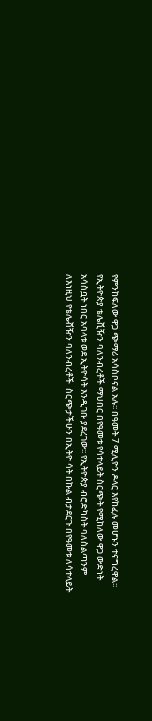የምንከፍለው ዋጋ ጭማሪ አሳስቦናል አሉ፡፡ በዓመት 7 ሚሊዮን ዶላር እየከፈሉ መሆኑን ተናግረዋል፡፡ የኢትዮጵያ ቴሌቪዥን ባለንብረቶች ማህበር በየዓመቱ የሳተላይት ስርጭት የሚከለው ዋጋ ውድነት አሳስቧት ነበር አባላቱ ወደ ኢትዮሳት እንዲገቡ ያደረገው፡፡ የኢትዮጵያ ብሮድካስት ባለስልጣንም ለእነዚህ የቴሌቭዥን ባለንብረቶች  ስርጭታችሁን በኢትዮ ሳት በኩል ብታደርጉ በየዓመቱ ለሳተላይት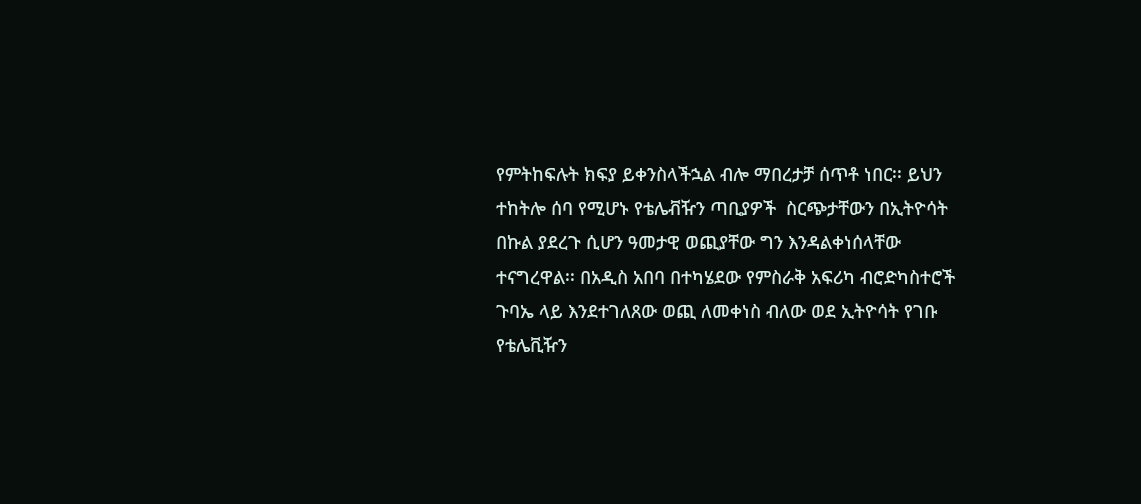የምትከፍሉት ክፍያ ይቀንስላችኋል ብሎ ማበረታቻ ሰጥቶ ነበር፡፡ ይህን ተከትሎ ሰባ የሚሆኑ የቴሌቭዥን ጣቢያዎች  ስርጭታቸውን በኢትዮሳት በኩል ያደረጉ ሲሆን ዓመታዊ ወጪያቸው ግን እንዳልቀነሰላቸው ተናግረዋል፡፡ በአዲስ አበባ በተካሄደው የምስራቅ አፍሪካ ብሮድካስተሮች ጉባኤ ላይ እንደተገለጸው ወጪ ለመቀነስ ብለው ወደ ኢትዮሳት የገቡ የቴሌቪዥን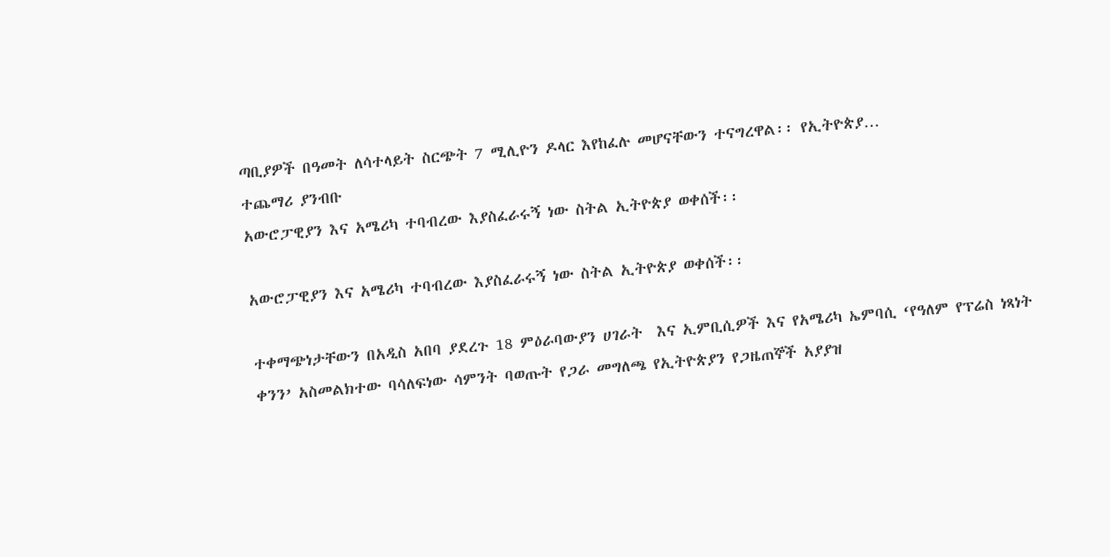ጣቢያዎች በዓመት ለሳተላይት ስርጭት 7 ሚሊዮን ዶላር እየከፈሉ መሆናቸውን ተናግረዋል፡፡ የኢትዮጵያ…
ተጨማሪ ያንብቡ
አውሮፓዊያን እና አሜሪካ ተባብረው እያስፈራሩኝ ነው ስትል ኢትዮጵያ ወቀሰች፡፡

አውሮፓዊያን እና አሜሪካ ተባብረው እያስፈራሩኝ ነው ስትል ኢትዮጵያ ወቀሰች፡፡

ተቀማጭነታቸውን በአዲስ አበባ ያደረጉ 18 ምዕራባውያን ሀገራት  እና ኢምቢሲዎች እና የአሜሪካ ኤምባሲ ‘የዓለም የፕሬስ ነጻነት ቀንን’ አስመልክተው ባሳለፍነው ሳምንት ባወጡት የጋራ መግለጫ የኢትዮጵያን የጋዜጠኞች አያያዝ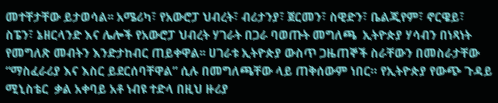መተቸታቸው ይታወሳል፡፡ አሜሪካ፣ የአውሮፓ ህብረት፣ ብሪታንያ፣ ጀርመን፣ ስዊድን፣ ቤልጂየም፣ ኖርዌይ፣ ስፔን፣ ኔዘርላንድ እና ሌሎች የአውሮፓ ህብረት ሃገራት በጋራ ባወጡት መግለጫ  ኢትዮጵያ ሃሳብን በነጻነት የመግለጽ መብትን እንድታከብር ጠይቀዋል፡፡ ሀገራቱ ኢትዮጵያ ውስጥ ጋዜጠኞች ስራቸውን በመስራታቸው “ማስፈራሪያ እና እስር ይደርሰባቸዋል” ሲሉ በመግለጫቸው ላይ ጠቅሰውም ነበር። የኢትዮጵያ የውጭ ጉዳይ ሚኒስቴር  ቃል አቀባይ አቶ ነብዩ ተድላ በዚህ ዙሪያ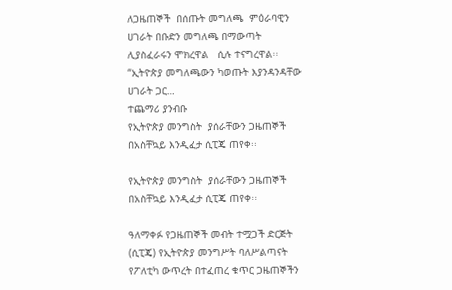ለጋዜጠኞች  በሰጡት መግለጫ  ምዕራባዊን ሀገራት በቡድን መግለጫ በማውጣት  ሊያስፈራሩን ሞክረዋል   ሲሉ ተናግረዋል፡፡ “ኢትዮጵያ መግለጫውን ካወጡት እያንዳንዳቸው ሀገራት ጋር…
ተጨማሪ ያንብቡ
የኢትዮጵያ መንግስት  ያሰራቸውን ጋዜጠኞች በአስቸኳይ እንዲፈታ ሲፒጄ ጠየቀ፡፡

የኢትዮጵያ መንግስት  ያሰራቸውን ጋዜጠኞች በአስቸኳይ እንዲፈታ ሲፒጄ ጠየቀ፡፡

ዓለማቀፉ የጋዜጠኞች መብት ተሟጋች ድርጅት (ሲፒጄ) የኢትዮጵያ መንግሥት ባለሥልጣናት የፖለቲካ ውጥረት በተፈጠረ ቁጥር ጋዜጠኞችን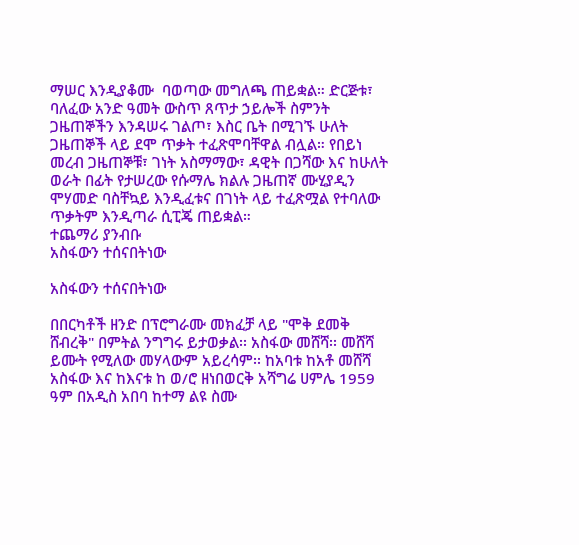ማሠር እንዲያቆሙ  ባወጣው መግለጫ ጠይቋል። ድርጅቱ፣ ባለፈው አንድ ዓመት ውስጥ ጸጥታ ኃይሎች ስምንት ጋዜጠኞችን እንዳሠሩ ገልጦ፣ እስር ቤት በሚገኙ ሁለት ጋዜጠኞች ላይ ደሞ ጥቃት ተፈጽሞባቸዋል ብሏል። የበይነ መረብ ጋዜጠኞቹ፣ ገነት አስማማው፣ ዳዊት በጋሻው እና ከሁለት ወራት በፊት የታሠረው የሱማሌ ክልሉ ጋዜጠኛ ሙሂያዲን ሞሃመድ ባስቸኳይ እንዲፈቱና በገነት ላይ ተፈጽሟል የተባለው ጥቃትም እንዲጣራ ሲፒጄ ጠይቋል።
ተጨማሪ ያንብቡ
አስፋውን ተሰናበትነው

አስፋውን ተሰናበትነው

በበርካቶች ዘንድ በፕሮግራሙ መክፈቻ ላይ "ሞቅ ደመቅ ሸብረቅ" በምትል ንግግሩ ይታወቃል፡፡ አስፋው መሸሻ፡፡ መሸሻ ይሙት የሚለው መሃላውም አይረሳም፡፡ ከአባቱ ከአቶ መሸሻ አስፋው እና ከእናቱ ከ ወ/ሮ ዘነበወርቅ አሻግሬ ሀምሌ 1959 ዓም በአዲስ አበባ ከተማ ልዩ ስሙ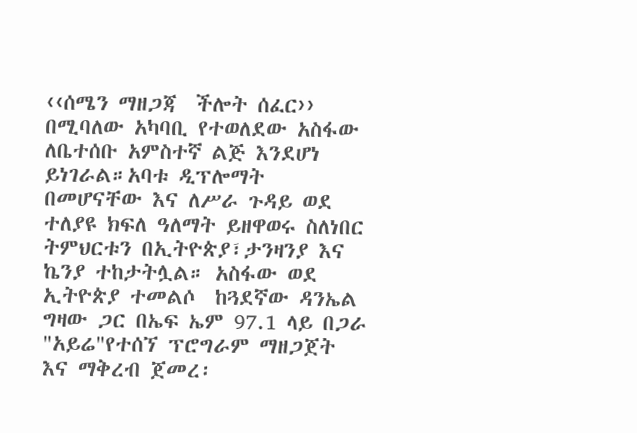‹‹ሰሜን ማዘጋጃ  ችሎት ሰፈር››  በሚባለው አካባቢ የተወለደው አስፋው ለቤተሰቡ አምስተኛ ልጅ እንደሆነ ይነገራል።አባቱ ዲፕሎማት በመሆናቸው እና ለሥራ ጉዳይ ወደ ተለያዩ ክፍለ ዓለማት ይዘዋወሩ ስለነበር ትምህርቱን በኢትዮጵያ፣ታንዛንያ እና ኬንያ ተከታትሏል። አስፋው ወደ ኢትዮጵያ ተመልሶ  ከጓደኛው ዳንኤል ግዛው ጋር በኤፍ ኤም 97.1 ላይ በጋራ  "አይሬ"የተሰኘ ፕሮግራም ማዘጋጀት እና ማቅረብ ጀመረ፡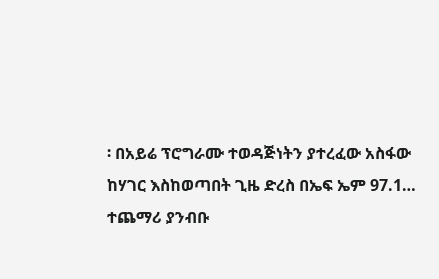፡ በአይሬ ፕሮግራሙ ተወዳጅነትን ያተረፈው አስፋው ከሃገር እስከወጣበት ጊዜ ድረስ በኤፍ ኤም 97.1…
ተጨማሪ ያንብቡ